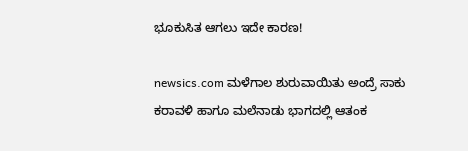ಭೂಕುಸಿತ ಆಗಲು ಇದೇ ಕಾರಣ!

newsics.com ಮಳೆಗಾಲ ಶುರುವಾಯಿತು ಅಂದ್ರೆ ಸಾಕು ಕರಾವಳಿ ಹಾಗೂ ಮಲೆನಾಡು ಭಾಗದಲ್ಲಿ ಆತಂಕ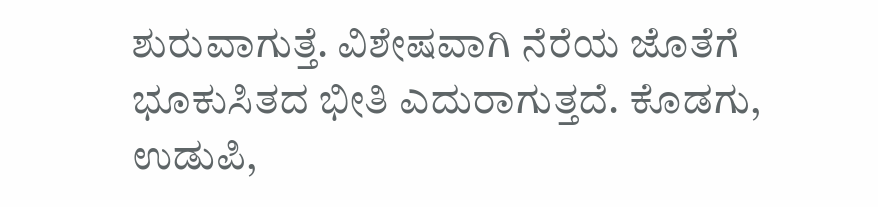ಶುರುವಾಗುತ್ತೆ. ವಿಶೇಷವಾಗಿ ನೆರೆಯ ಜೊತೆಗೆ ಭೂಕುಸಿತದ ಭೀತಿ ಎದುರಾಗುತ್ತದೆ. ಕೊಡಗು, ಉಡುಪಿ,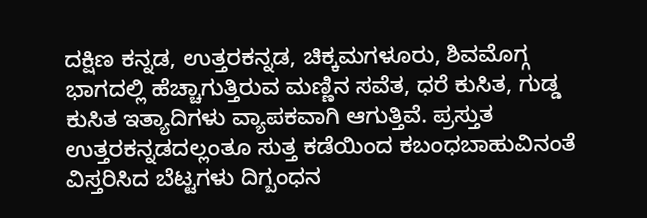ದಕ್ಷಿಣ ಕನ್ನಡ, ಉತ್ತರಕನ್ನಡ, ಚಿಕ್ಕಮಗಳೂರು, ಶಿವಮೊಗ್ಗ ಭಾಗದಲ್ಲಿ ಹೆಚ್ಚಾಗುತ್ತಿರುವ ಮಣ್ಣಿನ ಸವೆತ, ಧರೆ ಕುಸಿತ, ಗುಡ್ಡ ಕುಸಿತ ಇತ್ಯಾದಿಗಳು ವ್ಯಾಪಕವಾಗಿ ಆಗುತ್ತಿವೆ. ಪ್ರಸ್ತುತ ಉತ್ತರಕನ್ನಡದಲ್ಲಂತೂ ಸುತ್ತ ಕಡೆಯಿಂದ ಕಬಂಧಬಾಹುವಿನಂತೆ ವಿಸ್ತರಿಸಿದ ಬೆಟ್ಟಗಳು ದಿಗ್ಬಂಧನ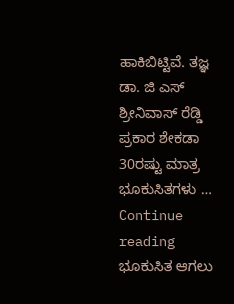ಹಾಕಿಬಿಟ್ಟಿವೆ‌. ತಜ್ಞ ಡಾ. ಜಿ ಎಸ್ ಶ್ರೀನಿವಾಸ್ ರೆಡ್ಡಿ ಪ್ರಕಾರ ಶೇಕಡಾ 30ರಷ್ಟು ಮಾತ್ರ ಭೂಕುಸಿತಗಳು … Continue reading ಭೂಕುಸಿತ ಆಗಲು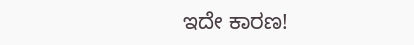ಇದೇ ಕಾರಣ!